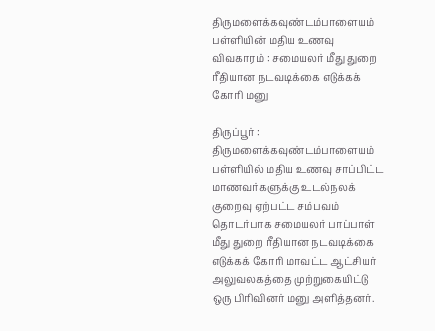திருமளைக்கவுண்டம்பாளையம் பள்ளியின் மதிய உணவு விவகாரம் : சமையலர் மீது துறை ரீதியான நடவடிக்கை எடுக்கக் கோரி மனு

திருப்பூர் : திருமளைக்கவுண்டம்பாளையம் பள்ளியில் மதிய உணவு சாப்பிட்ட மாணவர்களுக்கு உடல்நலக் குறைவு ஏற்பட்ட சம்பவம் தொடர்பாக சமையலர் பாப்பாள் மீது துறை ரீதியான நடவடிக்கை எடுக்கக் கோரி மாவட்ட ஆட்சியர் அலுவலகத்தை முற்றுகையிட்டு ஒரு பிரிவினர் மனு அளித்தனர்.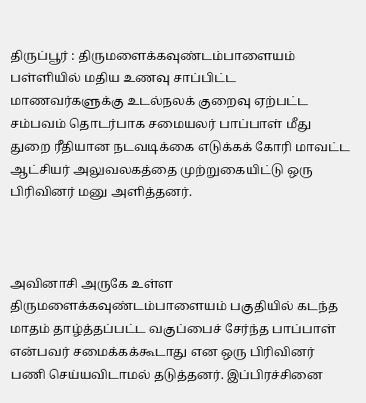திருப்பூர் : திருமளைக்கவுண்டம்பாளையம் பள்ளியில் மதிய உணவு சாப்பிட்ட மாணவர்களுக்கு உடல்நலக் குறைவு ஏற்பட்ட சம்பவம் தொடர்பாக சமையலர் பாப்பாள் மீது துறை ரீதியான நடவடிக்கை எடுக்கக் கோரி மாவட்ட ஆட்சியர் அலுவலகத்தை முற்றுகையிட்டு ஒரு பிரிவினர் மனு அளித்தனர்.



அவினாசி அருகே உள்ள திருமளைக்கவுண்டம்பாளையம் பகுதியில் கடந்த மாதம் தாழ்த்தப்பட்ட வகுப்பைச் சேர்ந்த பாப்பாள் என்பவர் சமைக்கக்கூடாது என ஒரு பிரிவினர் பணி செய்யவிடாமல் தடுத்தனர். இப்பிரச்சினை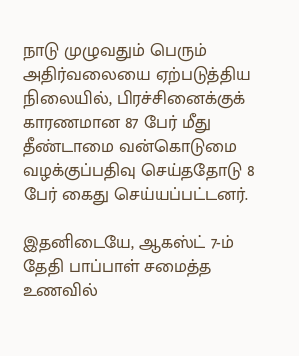நாடு முழுவதும் பெரும் அதிர்வலையை ஏற்படுத்திய நிலையில், பிரச்சினைக்குக் காரணமான 87 பேர் மீது தீண்டாமை வன்கொடுமை வழக்குப்பதிவு செய்ததோடு 8 பேர் கைது செய்யப்பட்டனர்.

இதனிடையே, ஆகஸ்ட் 7-ம் தேதி பாப்பாள் சமைத்த உணவில்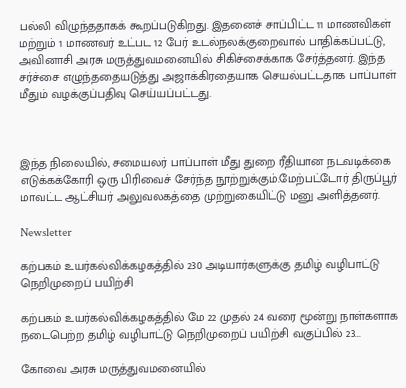பல்லி விழுந்ததாகக் கூறப்படுகிறது. இதனைச் சாப்பிட்ட 11 மாணவிகள் மற்றும் 1 மாணவர் உட்பட 12 பேர் உடல்நலக்குறைவால் பாதிக்கப்பட்டு, அவினாசி அரசு மருத்துவமனையில் சிகிச்சைக்காக சேர்த்தனர். இந்த சர்ச்சை எழுந்ததையடுத்து அஜாக்கிரதையாக செயல்பட்டதாக பாப்பாள் மீதும் வழக்குப்பதிவு செய்யப்பட்டது.



இந்த நிலையில், சமையலர் பாப்பாள் மீது துறை ரீதியான நடவடிக்கை எடுக்கக்கோரி ஒரு பிரிவைச் சேர்ந்த நூற்றுக்கும்.மேற்பட்டோர் திருப்பூர் மாவட்ட ஆட்சியர் அலுவலகத்தை முற்றுகையிட்டு மனு அளித்தனர்.

Newsletter

கற்பகம் உயர்கல்விக்கழகத்தில் 230 அடியார்களுக்கு தமிழ் வழிபாட்டு நெறிமுறைப் பயிற்சி

கற்பகம் உயர்கல்விக்கழகத்தில் மே 22 முதல் 24 வரை மூன்று நாள்களாக நடைபெற்ற தமிழ் வழிபாட்டு நெறிமுறைப் பயிற்சி வகுப்பில் 23...

கோவை அரசு மருத்துவமனையில்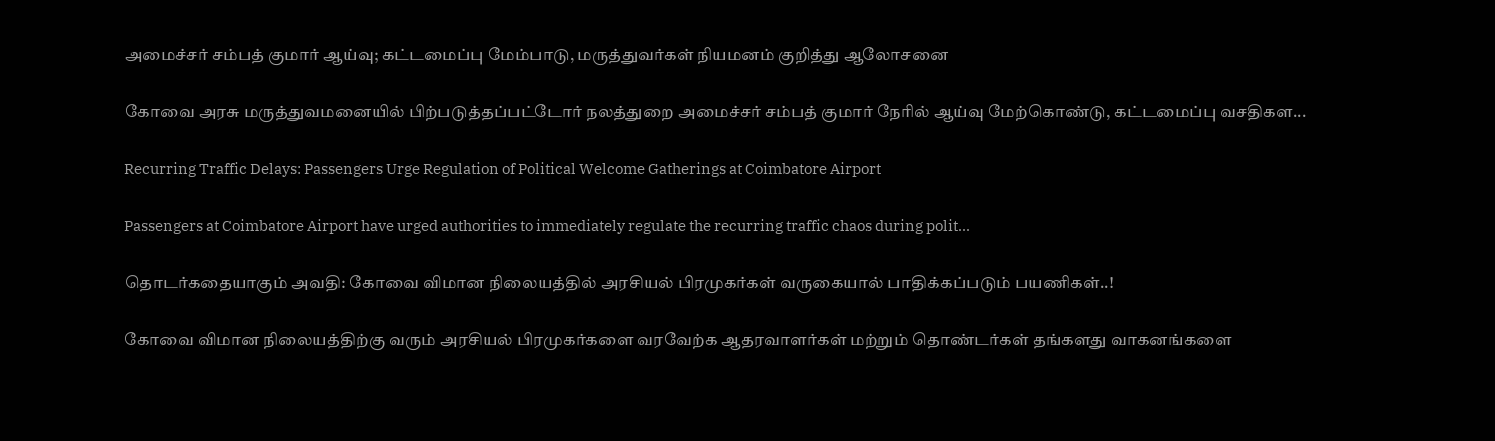அமைச்சர் சம்பத் குமார் ஆய்வு; கட்டமைப்பு மேம்பாடு, மருத்துவர்கள் நியமனம் குறித்து ஆலோசனை

கோவை அரசு மருத்துவமனையில் பிற்படுத்தப்பட்டோர் நலத்துறை அமைச்சர் சம்பத் குமார் நேரில் ஆய்வு மேற்கொண்டு, கட்டமைப்பு வசதிகள...

Recurring Traffic Delays: Passengers Urge Regulation of Political Welcome Gatherings at Coimbatore Airport

Passengers at Coimbatore Airport have urged authorities to immediately regulate the recurring traffic chaos during polit...

தொடர்கதையாகும் அவதி: கோவை விமான நிலையத்தில் அரசியல் பிரமுகர்கள் வருகையால் பாதிக்கப்படும் பயணிகள்..!

கோவை விமான நிலையத்திற்கு வரும் அரசியல் பிரமுகர்களை வரவேற்க ஆதரவாளர்கள் மற்றும் தொண்டர்கள் தங்களது வாகனங்களை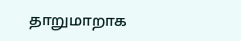தாறுமாறாக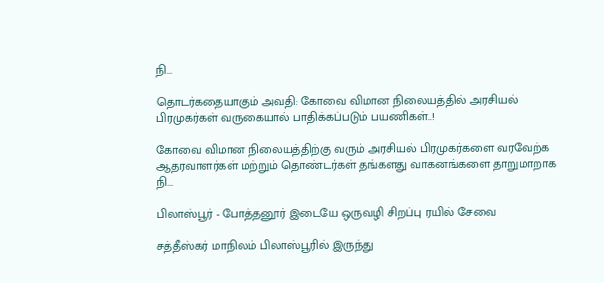நி...

தொடர்கதையாகும் அவதி: கோவை விமான நிலையத்தில் அரசியல் பிரமுகர்கள் வருகையால் பாதிக்கப்படும் பயணிகள்..!

கோவை விமான நிலையத்திற்கு வரும் அரசியல் பிரமுகர்களை வரவேற்க ஆதரவாளர்கள் மற்றும் தொண்டர்கள் தங்களது வாகனங்களை தாறுமாறாக நி...

பிலாஸ்பூர் - போத்தனூர் இடையே ஒருவழி சிறப்பு ரயில் சேவை

சத்தீஸ்கர் மாநிலம் பிலாஸ்பூரில் இருந்து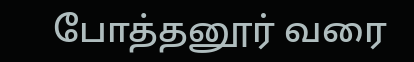போத்தனூர் வரை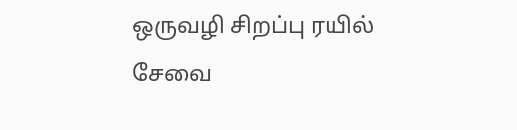ஒருவழி சிறப்பு ரயில் சேவை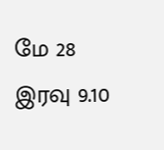மே 28 இரவு 9.10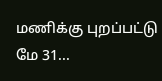மணிக்கு புறப்பட்டு மே 31...